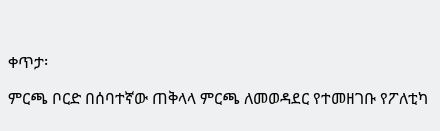ቀጥታ፡

ምርጫ ቦርድ በሰባተኛው ጠቅላላ ምርጫ ለመወዳደር የተመዘገቡ የፖለቲካ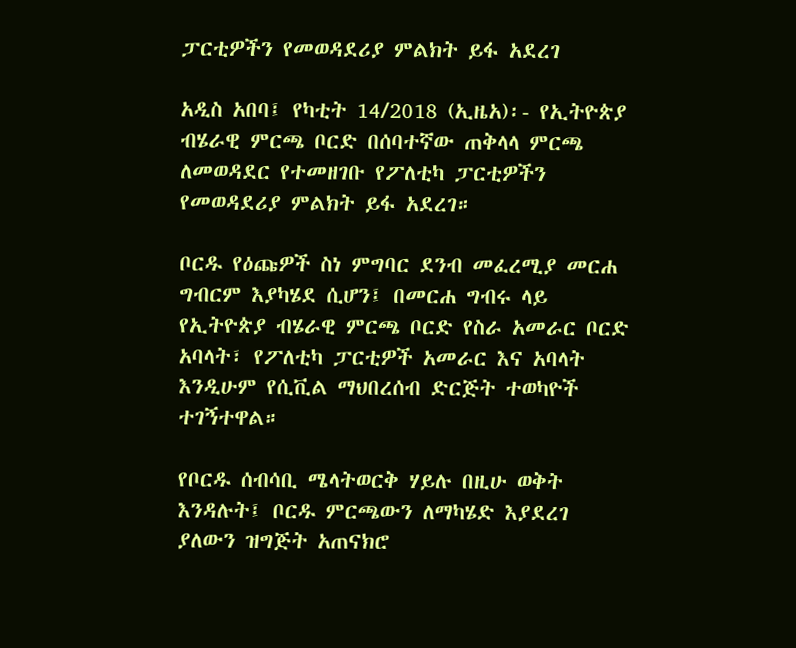ፓርቲዎችን የመወዳደሪያ ምልክት ይፋ አደረገ

አዲስ አበባ፤ የካቲት 14/2018 (ኢዜአ)፡- የኢትዮጵያ ብሄራዊ ምርጫ ቦርድ በሰባተኛው ጠቅላላ ምርጫ ለመወዳደር የተመዘገቡ የፖለቲካ ፓርቲዎችን የመወዳደሪያ ምልክት ይፋ አደረገ።

ቦርዱ የዕጩዎች ስነ ምግባር ደንብ መፈረሚያ መርሐ ግብርም እያካሄደ ሲሆን፤ በመርሐ ግብሩ ላይ የኢትዮጵያ ብሄራዊ ምርጫ ቦርድ የስራ አመራር ቦርድ አባላት፣ የፖለቲካ ፓርቲዎች አመራር እና አባላት እንዲሁም የሲቪል ማህበረሰብ ድርጅት ተወካዮች ተገኝተዋል።

የቦርዱ ሰብሳቢ ሜላትወርቅ ሃይሉ በዚሁ ወቅት እንዳሉት፤ ቦርዱ ምርጫውን ለማካሄድ እያደረገ ያለውን ዝግጅት አጠናክሮ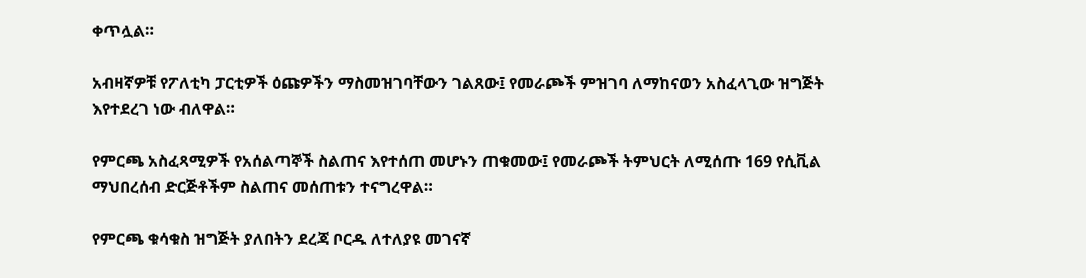ቀጥሏል።

አብዛኛዎቹ የፖለቲካ ፓርቲዎች ዕጩዎችን ማስመዝገባቸውን ገልጸው፤ የመራጮች ምዝገባ ለማከናወን አስፈላጊው ዝግጅት እየተደረገ ነው ብለዋል።

የምርጫ አስፈጻሚዎች የአሰልጣኞች ስልጠና እየተሰጠ መሆኑን ጠቁመው፤ የመራጮች ትምህርት ለሚሰጡ 169 የሲቪል ማህበረሰብ ድርጅቶችም ስልጠና መሰጠቱን ተናግረዋል።

የምርጫ ቁሳቁስ ዝግጅት ያለበትን ደረጃ ቦርዱ ለተለያዩ መገናኛ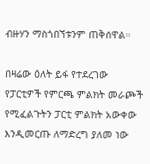ብዙሃን ማስጎበኘቱንም ጠቅሰዋል።

በዛሬው ዕለት ይፋ የተደረገው የፓርቲዎች የምርጫ ምልክት መራጮች የሚፈልጉትን ፓርቲ ምልክት አውቀው እንዲመርጡ ለማድረግ ያለመ ነው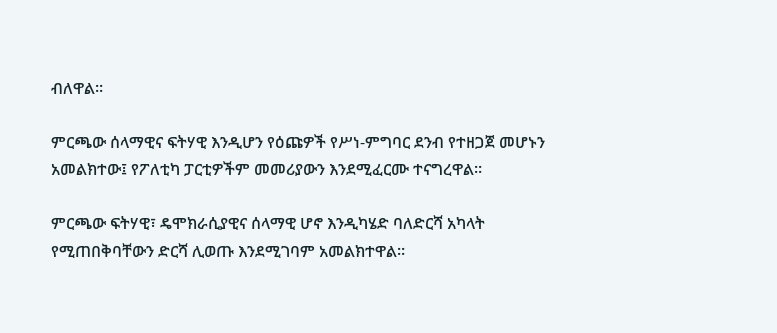ብለዋል።

ምርጫው ሰላማዊና ፍትሃዊ እንዲሆን የዕጩዎች የሥነ-ምግባር ደንብ የተዘጋጀ መሆኑን አመልክተው፤ የፖለቲካ ፓርቲዎችም መመሪያውን እንደሚፈርሙ ተናግረዋል።

ምርጫው ፍትሃዊ፣ ዴሞክራሲያዊና ሰላማዊ ሆኖ እንዲካሄድ ባለድርሻ አካላት የሚጠበቅባቸውን ድርሻ ሊወጡ እንደሚገባም አመልክተዋል።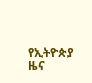የኢትዮጵያ ዜና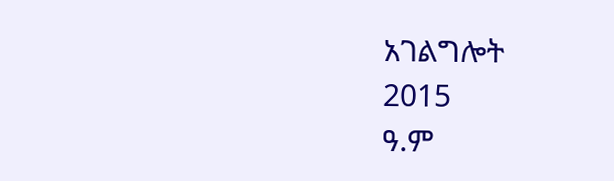አገልግሎት
2015
ዓ.ም